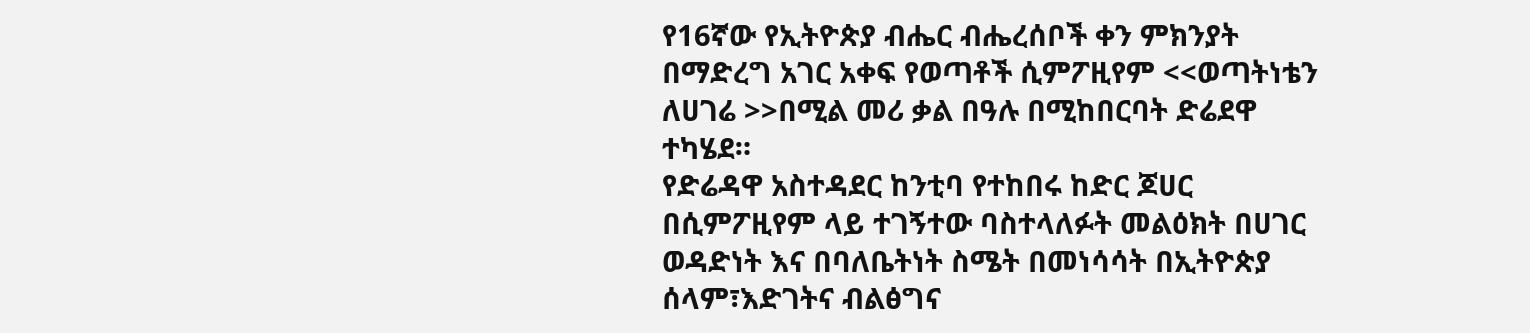የ16ኛው የኢትዮጵያ ብሔር ብሔረሰቦች ቀን ምክንያት በማድረግ አገር አቀፍ የወጣቶች ሲምፖዚየም <<ወጣትነቴን ለሀገሬ >>በሚል መሪ ቃል በዓሉ በሚከበርባት ድሬደዋ ተካሄደ።
የድሬዳዋ አስተዳደር ከንቲባ የተከበሩ ከድር ጆሀር በሲምፖዚየም ላይ ተገኝተው ባስተላለፉት መልዕክት በሀገር ወዳድነት እና በባለቤትነት ስሜት በመነሳሳት በኢትዮጵያ ሰላም፣እድገትና ብልፅግና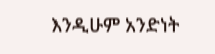እንዲሁም አንድነት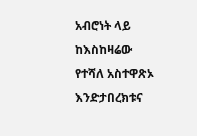አብሮነት ላይ ከእስከዛሬው የተሻለ አስተዋጽኦ እንድታበረክቱና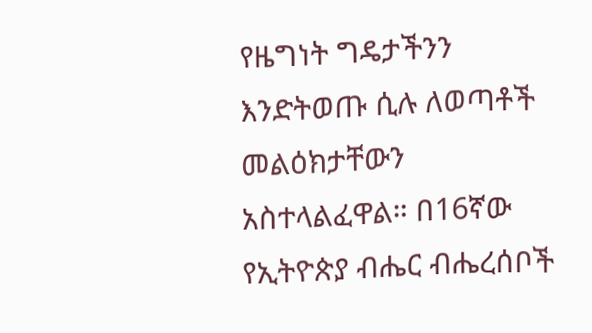የዜግነት ግዴታችንን እንድትወጡ ሲሉ ለወጣቶች መልዕክታቸውን አስተላልፈዋል። በ16ኛው የኢትዮጵያ ብሔር ብሔረሰቦች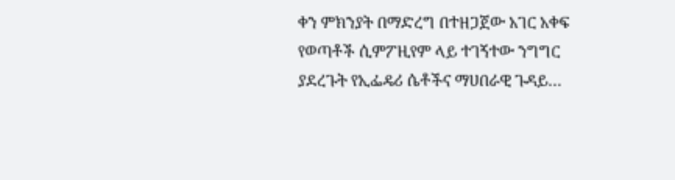ቀን ምክንያት በማድረግ በተዘጋጀው አገር አቀፍ የወጣቶች ሲምፖዚየም ላይ ተገኝተው ንግግር ያደረጉት የኢፌዴሪ ሴቶችና ማሀበራዊ ጉዳይ…